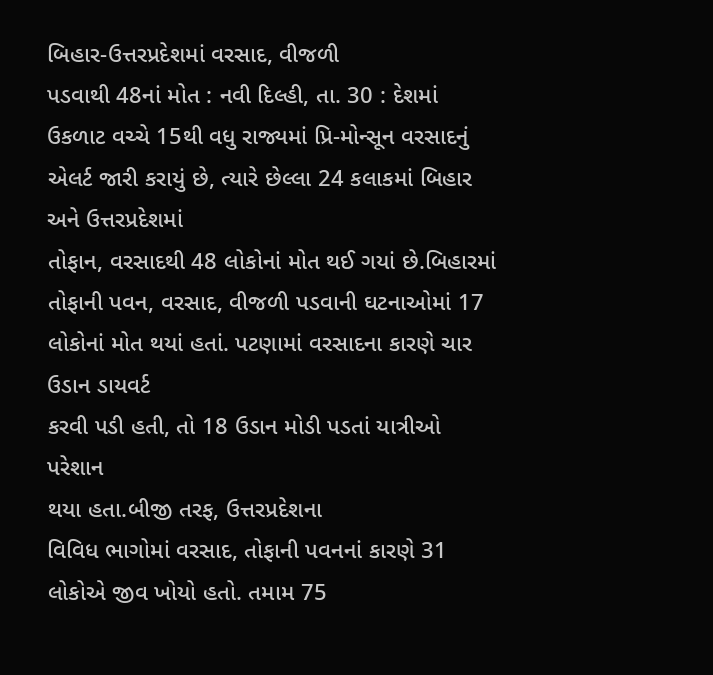બિહાર-ઉત્તરપ્રદેશમાં વરસાદ, વીજળી
પડવાથી 48નાં મોત : નવી દિલ્હી, તા. 30 : દેશમાં ઉકળાટ વચ્ચે 15થી વધુ રાજ્યમાં પ્રિ-મોન્સૂન વરસાદનું એલર્ટ જારી કરાયું છે, ત્યારે છેલ્લા 24 કલાકમાં બિહાર અને ઉત્તરપ્રદેશમાં
તોફાન, વરસાદથી 48 લોકોનાં મોત થઈ ગયાં છે.બિહારમાં
તોફાની પવન, વરસાદ, વીજળી પડવાની ઘટનાઓમાં 17 લોકોનાં મોત થયાં હતાં. પટણામાં વરસાદના કારણે ચાર ઉડાન ડાયવર્ટ
કરવી પડી હતી, તો 18 ઉડાન મોડી પડતાં યાત્રીઓ પરેશાન
થયા હતા.બીજી તરફ, ઉત્તરપ્રદેશના
વિવિધ ભાગોમાં વરસાદ, તોફાની પવનનાં કારણે 31 લોકોએ જીવ ખોયો હતો. તમામ 75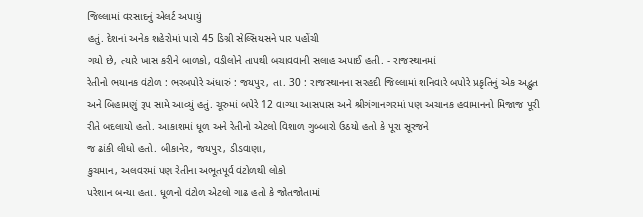જિલ્લામાં વરસાદનું એલર્ટ અપાયું
હતું. દેશનાં અનેક શહેરોમાં પારો 45 ડિગ્રી સેલ્સિયસને પાર પહોંચી
ગયો છે, ત્યારે ખાસ કરીને બાળકો, વડીલોને તાપથી બચાવવાની સલાહ અપાઈ હતી. - રાજસ્થાનમાં
રેતીનો ભયાનક વંટોળ : ભરબપોરે અંધારું : જયપુર, તા. 30 : રાજસ્થાનના સરહદી જિલ્લામાં શનિવારે બપોરે પ્રકૃતિનું એક અદ્ભુત
અને બિહામણું રૂપ સામે આવ્યું હતું. ચૂરુમાં બપેરે 12 વાગ્યા આસપાસ અને શ્રીગંગાનગરમાં પણ અચાનક હવામાનનો મિજાજ પૂરી
રીતે બદલાયો હતો. આકાશમાં ધૂળ અને રેતીનો એટલો વિશાળ ગુબ્બારો ઉઠયો હતો કે પૂરા સૂરજને
જ ઢાંકી લીધો હતો. બીકાનેર, જયપુર, ડીડવાણા,
કુચમાન, અલવરમાં પણ રેતીના અભૂતપૂર્વ વંટોળથી લોકો
પરેશાન બન્યા હતા. ધૂળનો વંટોળ એટલો ગાઢ હતો કે જોતજોતામાં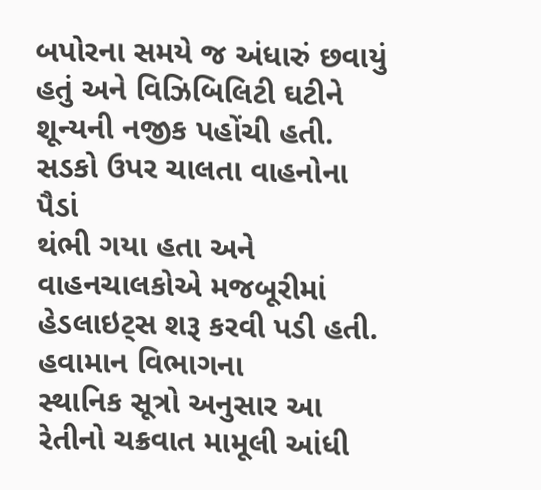બપોરના સમયે જ અંધારું છવાયું
હતું અને વિઝિબિલિટી ઘટીને શૂન્યની નજીક પહોંચી હતી. સડકો ઉપર ચાલતા વાહનોના પૈડાં
થંભી ગયા હતા અને વાહનચાલકોએ મજબૂરીમાં હેડલાઇટ્સ શરૂ કરવી પડી હતી. હવામાન વિભાગના
સ્થાનિક સૂત્રો અનુસાર આ રેતીનો ચક્રવાત મામૂલી આંધી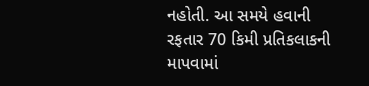નહોતી. આ સમયે હવાની રફતાર 70 કિમી પ્રતિકલાકની માપવામાં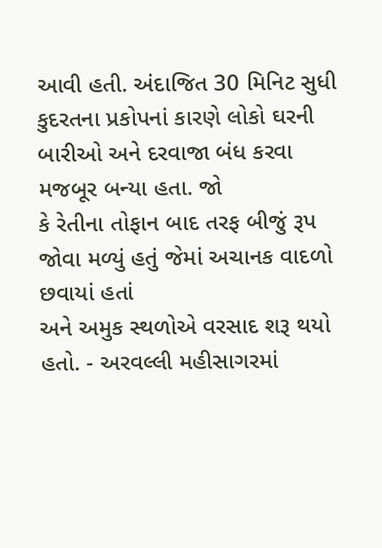આવી હતી. અંદાજિત 30 મિનિટ સુધી
કુદરતના પ્રકોપનાં કારણે લોકો ઘરની બારીઓ અને દરવાજા બંધ કરવા મજબૂર બન્યા હતા. જો
કે રેતીના તોફાન બાદ તરફ બીજું રૂપ જોવા મળ્યું હતું જેમાં અચાનક વાદળો છવાયાં હતાં
અને અમુક સ્થળોએ વરસાદ શરૂ થયો હતો. - અરવલ્લી મહીસાગરમાં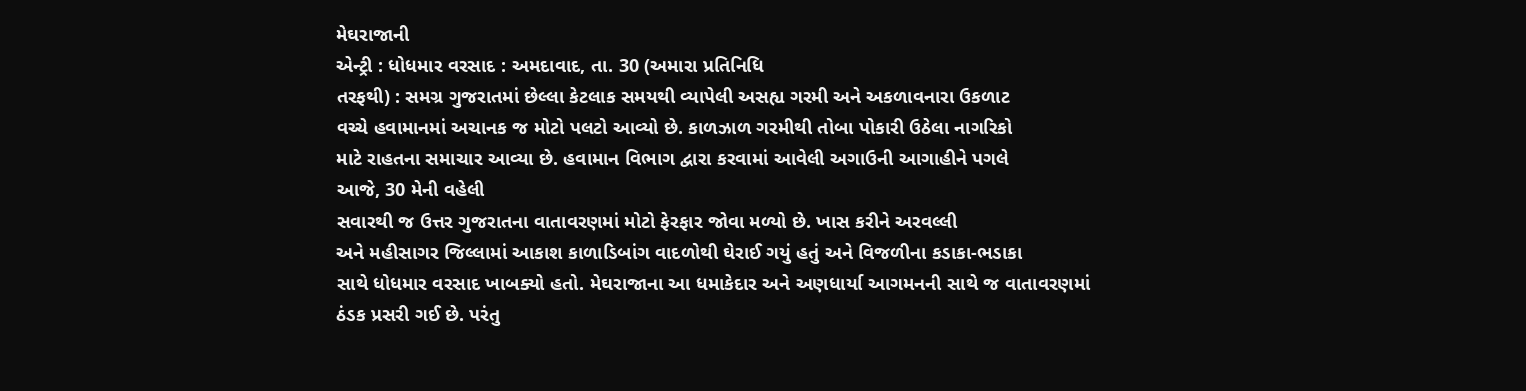મેઘરાજાની
એન્ટ્રી : ધોધમાર વરસાદ : અમદાવાદ, તા. 30 (અમારા પ્રતિનિધિ
તરફથી) : સમગ્ર ગુજરાતમાં છેલ્લા કેટલાક સમયથી વ્યાપેલી અસહ્ય ગરમી અને અકળાવનારા ઉકળાટ
વચ્ચે હવામાનમાં અચાનક જ મોટો પલટો આવ્યો છે. કાળઝાળ ગરમીથી તોબા પોકારી ઉઠેલા નાગરિકો
માટે રાહતના સમાચાર આવ્યા છે. હવામાન વિભાગ દ્વારા કરવામાં આવેલી અગાઉની આગાહીને પગલે
આજે, 30 મેની વહેલી
સવારથી જ ઉત્તર ગુજરાતના વાતાવરણમાં મોટો ફેરફાર જોવા મળ્યો છે. ખાસ કરીને અરવલ્લી
અને મહીસાગર જિલ્લામાં આકાશ કાળાડિબાંગ વાદળોથી ઘેરાઈ ગયું હતું અને વિજળીના કડાકા-ભડાકા
સાથે ધોધમાર વરસાદ ખાબક્યો હતો. મેઘરાજાના આ ધમાકેદાર અને અણધાર્યા આગમનની સાથે જ વાતાવરણમાં
ઠંડક પ્રસરી ગઈ છે. પરંતુ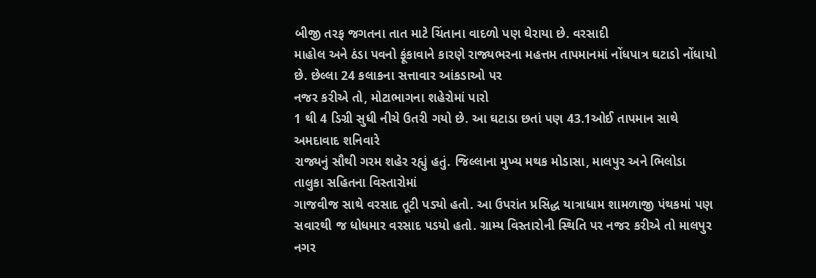બીજી તરફ જગતના તાત માટે ચિંતાના વાદળો પણ ઘેરાયા છે. વરસાદી
માહોલ અને ઠંડા પવનો ફૂંકાવાને કારણે રાજ્યભરના મહત્તમ તાપમાનમાં નોંધપાત્ર ઘટાડો નોંધાયો
છે. છેલ્લા 24 કલાકના સત્તાવાર આંકડાઓ પર
નજર કરીએ તો, મોટાભાગના શહેરોમાં પારો
1 થી 4 ડિગ્રી સુધી નીચે ઉતરી ગયો છે. આ ઘટાડા છતાં પણ 43.1ઓઈ તાપમાન સાથે અમદાવાદ શનિવારે
રાજ્યનું સૌથી ગરમ શહેર રહ્યું હતું. જિલ્લાના મુખ્ય મથક મોડાસા, માલપુર અને ભિલોડા તાલુકા સહિતના વિસ્તારોમાં
ગાજવીજ સાથે વરસાદ તૂટી પડ્યો હતો. આ ઉપરાંત પ્રસિદ્ધ યાત્રાધામ શામળાજી પંથકમાં પણ
સવારથી જ ધોધમાર વરસાદ પડયો હતો. ગ્રામ્ય વિસ્તારોની સ્થિતિ પર નજર કરીએ તો માલપુર
નગર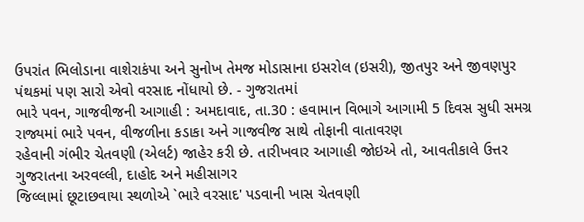ઉપરાંત ભિલોડાના વાશેરાકંપા અને સુનોખ તેમજ મોડાસાના ઇસરોલ (ઇસરી), જીતપુર અને જીવણપુર પંથકમાં પણ સારો એવો વરસાદ નોંધાયો છે. - ગુજરાતમાં
ભારે પવન, ગાજવીજની આગાહી : અમદાવાદ, તા.30 : હવામાન વિભાગે આગામી 5 દિવસ સુધી સમગ્ર રાજ્યમાં ભારે પવન, વીજળીના કડાકા અને ગાજવીજ સાથે તોફાની વાતાવરણ
રહેવાની ગંભીર ચેતવણી (એલર્ટ) જાહેર કરી છે. તારીખવાર આગાહી જોઇએ તો, આવતીકાલે ઉત્તર ગુજરાતના અરવલ્લી, દાહોદ અને મહીસાગર
જિલ્લામાં છૂટાછવાયા સ્થળોએ `ભારે વરસાદ' પડવાની ખાસ ચેતવણી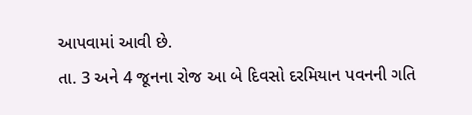આપવામાં આવી છે.
તા. 3 અને 4 જૂનના રોજ આ બે દિવસો દરમિયાન પવનની ગતિ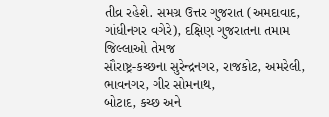તીવ્ર રહેશે. સમગ્ર ઉત્તર ગુજરાત (અમદાવાદ, ગાંધીનગર વગેરે), દક્ષિણ ગુજરાતના તમામ જિલ્લાઓ તેમજ
સૌરાષ્ટ્ર-કચ્છના સુરેન્દ્રનગર, રાજકોટ, અમરેલી, ભાવનગર, ગીર સોમનાથ,
બોટાદ, કચ્છ અને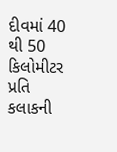દીવમાં 40 થી 50 કિલોમીટર પ્રતિ કલાકની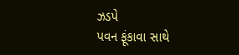ઝડપે
પવન ફૂંકાવા સાથે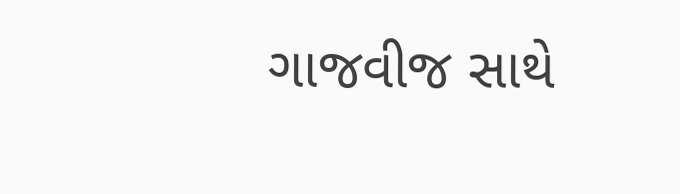ગાજવીજ સાથે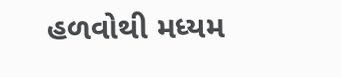હળવોથી મધ્યમ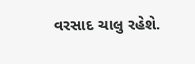વરસાદ ચાલુ રહેશે.